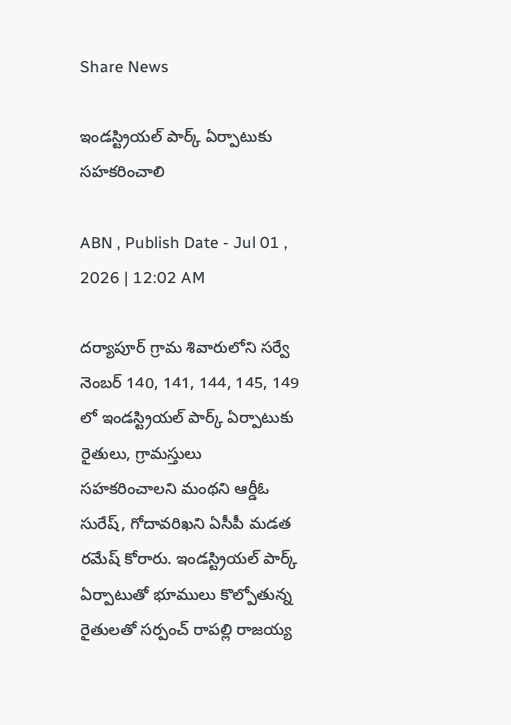Share News

ఇండస్ట్రియల్‌ పార్క్‌ ఏర్పాటుకు సహకరించాలి

ABN , Publish Date - Jul 01 , 2026 | 12:02 AM

దర్యాపూర్‌ గ్రామ శివారులోని సర్వే నెంబర్‌ 140, 141, 144, 145, 149 లో ఇండస్ట్రియల్‌ పార్క్‌ ఏర్పాటుకు రైతులు, గ్రామస్తులు సహకరించాలని మంథని ఆర్డీఓ సురేష్‌, గోదావరిఖని ఏసీపీ మడత రమేష్‌ కోరారు. ఇండస్ట్రియల్‌ పార్క్‌ ఏర్పాటుతో భూములు కొల్పోతున్న రైతులతో సర్పంచ్‌ రాపల్లి రాజయ్య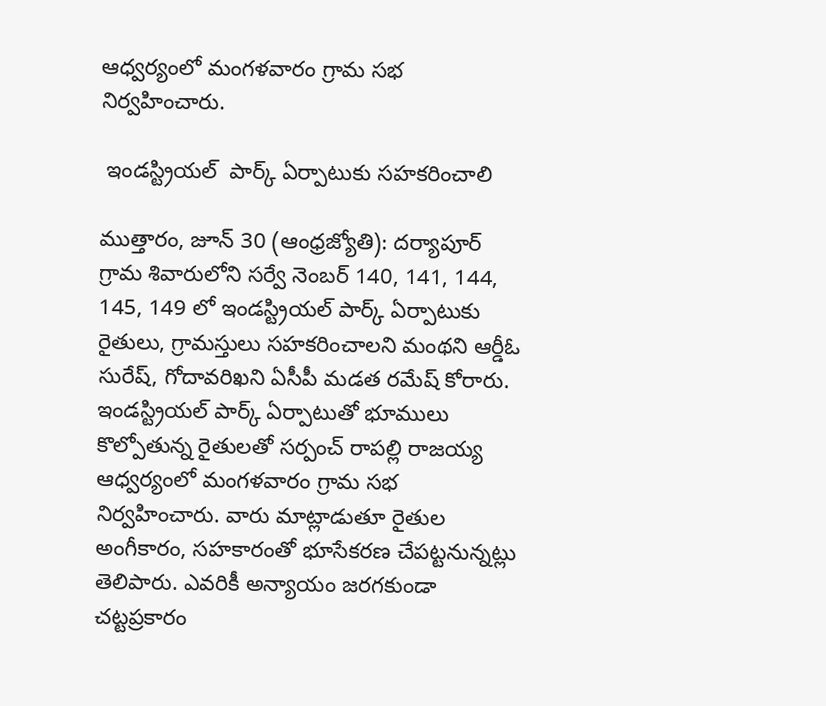ఆధ్వర్యంలో మంగళవారం గ్రామ సభ నిర్వహించారు.

 ఇండస్ట్రియల్‌  పార్క్‌ ఏర్పాటుకు సహకరించాలి

ముత్తారం, జూన్‌ 30 (ఆంధ్రజ్యోతి): దర్యాపూర్‌ గ్రామ శివారులోని సర్వే నెంబర్‌ 140, 141, 144, 145, 149 లో ఇండస్ట్రియల్‌ పార్క్‌ ఏర్పాటుకు రైతులు, గ్రామస్తులు సహకరించాలని మంథని ఆర్డీఓ సురేష్‌, గోదావరిఖని ఏసీపీ మడత రమేష్‌ కోరారు. ఇండస్ట్రియల్‌ పార్క్‌ ఏర్పాటుతో భూములు కొల్పోతున్న రైతులతో సర్పంచ్‌ రాపల్లి రాజయ్య ఆధ్వర్యంలో మంగళవారం గ్రామ సభ నిర్వహించారు. వారు మాట్లాడుతూ రైతుల అంగీకారం, సహకారంతో భూసేకరణ చేపట్టనున్నట్లు తెలిపారు. ఎవరికీ అన్యాయం జరగకుండా చట్టప్రకారం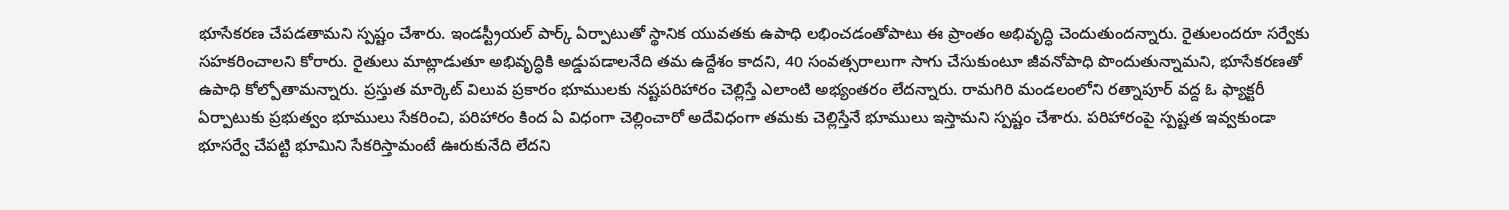భూసేకరణ చేపడతామని స్పష్టం చేశారు. ఇండస్ట్రీయల్‌ పార్క్‌ ఏర్పాటుతో స్థానిక యువతకు ఉపాధి లభించడంతోపాటు ఈ ప్రాంతం అభివృద్ధి చెందుతుందన్నారు. రైతులందరూ సర్వేకు సహకరించాలని కోరారు. రైతులు మాట్లాడుతూ అభివృద్ధికి అడ్డుపడాలనేది తమ ఉద్దేశం కాదని, 40 సంవత్సరాలుగా సాగు చేసుకుంటూ జీవనోపాధి పొందుతున్నామని, భూసేకరణతో ఉపాధి కోల్పోతామన్నారు. ప్రస్తుత మార్కెట్‌ విలువ ప్రకారం భూములకు నష్టపరిహారం చెల్లిస్తే ఎలాంటి అభ్యంతరం లేదన్నారు. రామగిరి మండలంలోని రత్నాపూర్‌ వద్ద ఓ ఫ్యాక్టరీ ఏర్పాటుకు ప్రభుత్వం భూములు సేకరించి, పరిహారం కింద ఏ విధంగా చెల్లించారో అదేవిధంగా తమకు చెల్లిస్తేనే భూములు ఇస్తామని స్పష్టం చేశారు. పరిహారంపై స్పష్టత ఇవ్వకుండా భూసర్వే చేపట్టి భూమిని సేకరిస్తామంటే ఊరుకునేది లేదని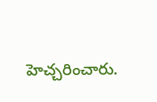హెచ్చరించారు.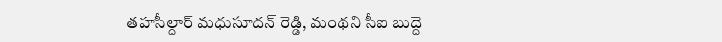తహసీల్దార్‌ మధుసూదన్‌ రెడ్డి, మంథని సీఐ బుద్దె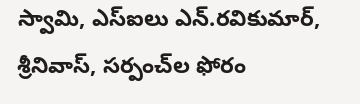స్వామి, ఎస్‌ఐలు ఎన్‌.రవికుమార్‌, శ్రీనివాస్‌, సర్పంచ్‌ల ఫోరం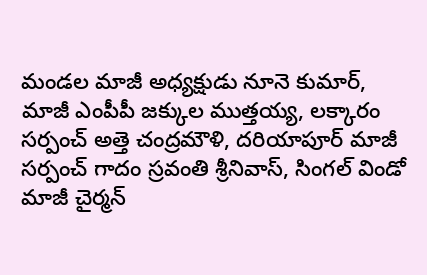మండల మాజీ అధ్యక్షుడు నూనె కుమార్‌, మాజీ ఎంపీపీ జక్కుల ముత్తయ్య, లక్కారం సర్పంచ్‌ అత్తె చంద్రమౌళి, దరియాపూర్‌ మాజీ సర్పంచ్‌ గాదం స్రవంతి శ్రీనివాస్‌, సింగల్‌ విండో మాజీ చైర్మన్‌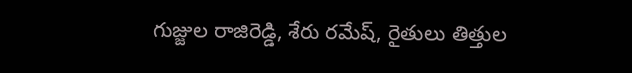గుజ్జుల రాజిరెడ్డి, శేరు రమేష్‌, రైతులు తిత్తుల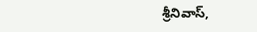శ్రీనివాస్‌,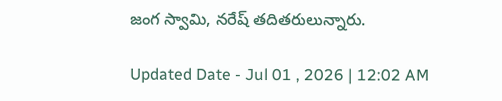జంగ స్వామి, నరేష్‌ తదితరులున్నారు.

Updated Date - Jul 01 , 2026 | 12:02 AM